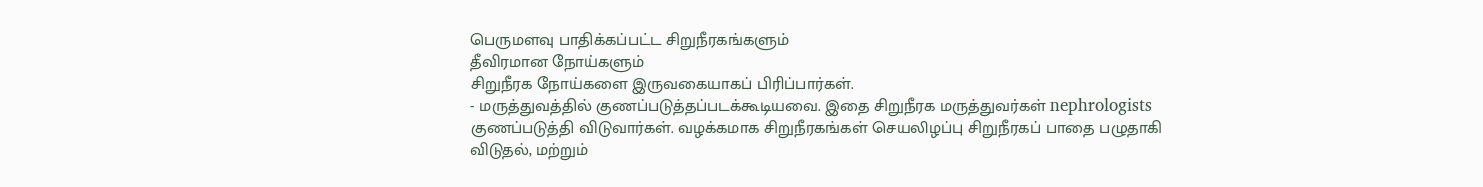பெருமளவு பாதிக்கப்பட்ட சிறுநீரகங்களும்
தீவிரமான நோய்களும்
சிறுநீரக நோய்களை இருவகையாகப் பிரிப்பார்கள்.
- மருத்துவத்தில் குணப்படுத்தப்படக்கூடியவை. இதை சிறுநீரக மருத்துவர்கள் nephrologists குணப்படுத்தி விடுவார்கள். வழக்கமாக சிறுநீரகங்கள் செயலிழப்பு சிறுநீரகப் பாதை பழுதாகி விடுதல், மற்றும்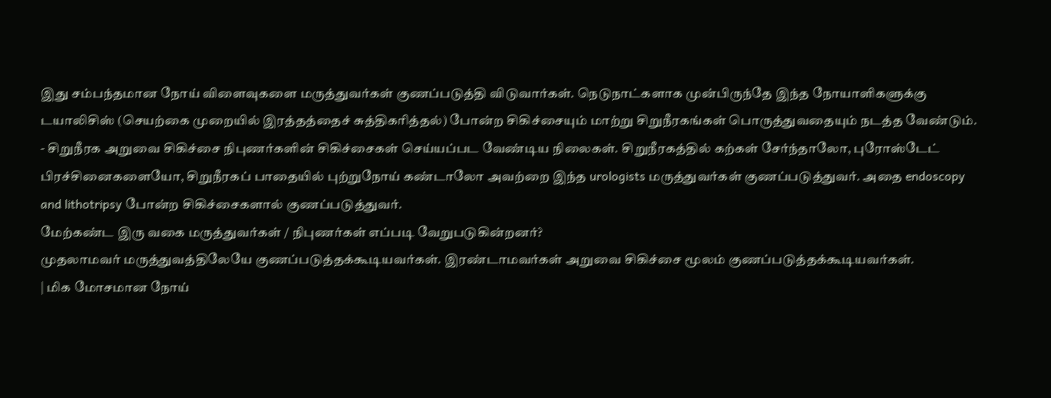இது சம்பந்தமான நோய் விளைவுகளை மருத்துவர்கள் குணப்படுத்தி விடுவார்கள். நெடுநாட்களாக முன்பிருந்தே இந்த நோயாளிகளுக்கு டயாலிசிஸ் (செயற்கை முறையில் இரத்தத்தைச் சுத்திகரித்தல்) போன்ற சிகிச்சையும் மாற்று சிறுநீரகங்கள் பொருத்துவதையும் நடத்த வேண்டும்.
- சிறுநீரக அறுவை சிகிச்சை நிபுணர்களின் சிகிச்சைகள் செய்யப்பட வேண்டிய நிலைகள். சிறுநீரகத்தில் கற்கள் சேர்ந்தாலோ, புரோஸ்டேட் பிரச்சினைகளையோ, சிறுநீரகப் பாதையில் புற்றுநோய் கண்டாலோ அவற்றை இந்த urologists மருத்துவர்கள் குணப்படுத்துவர். அதை endoscopy and lithotripsy போன்ற சிகிச்சைகளால் குணப்படுத்துவர்.
மேற்கண்ட இரு வகை மருத்துவர்கள் / நிபுணர்கள் எப்படி வேறுபடுகின்றனர்?
முதலாமவர் மருத்துவத்திலேயே குணப்படுத்தக்கூடியவர்கள். இரண்டாமவர்கள் அறுவை சிகிச்சை மூலம் குணப்படுத்தக்கூடியவர்கள்.
| மிக மோசமான நோய்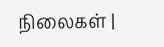நிலைகள் |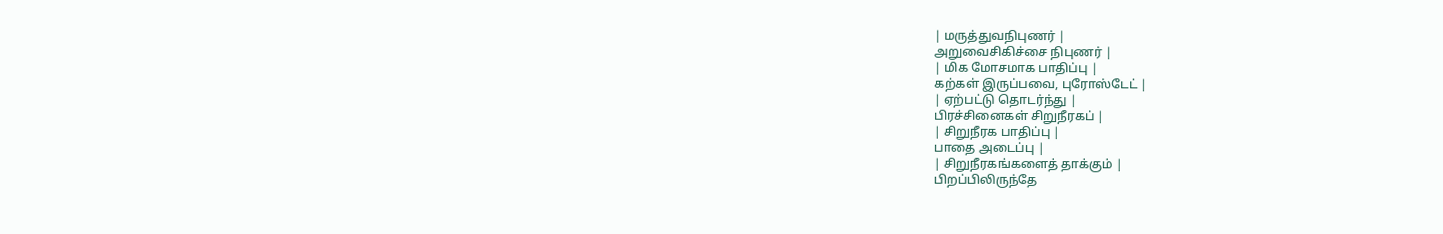| மருத்துவநிபுணர் |
அறுவைசிகிச்சை நிபுணர் |
| மிக மோசமாக பாதிப்பு |
கற்கள் இருப்பவை, புரோஸ்டேட் |
| ஏற்பட்டு தொடர்ந்து |
பிரச்சினைகள் சிறுநீரகப் |
| சிறுநீரக பாதிப்பு |
பாதை அடைப்பு |
| சிறுநீரகங்களைத் தாக்கும் |
பிறப்பிலிருந்தே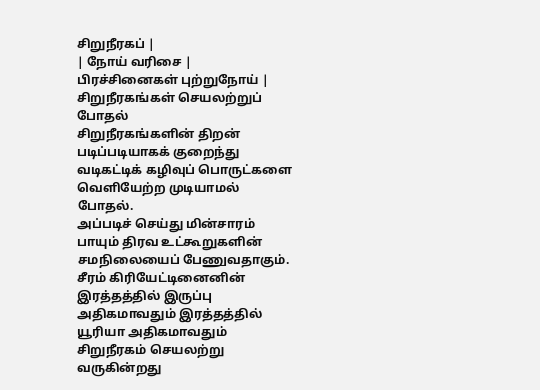சிறுநீரகப் |
| நோய் வரிசை |
பிரச்சினைகள் புற்றுநோய் |
சிறுநீரகங்கள் செயலற்றுப் போதல்
சிறுநீரகங்களின் திறன் படிப்படியாகக் குறைந்து வடிகட்டிக் கழிவுப் பொருட்களை வெளியேற்ற முடியாமல் போதல்.
அப்படிச் செய்து மின்சாரம் பாயும் திரவ உட்கூறுகளின் சமநிலையைப் பேணுவதாகும். சீரம் கிரியேட்டினைனின் இரத்தத்தில் இருப்பு அதிகமாவதும் இரத்தத்தில் யூரியா அதிகமாவதும் சிறுநீரகம் செயலற்று வருகின்றது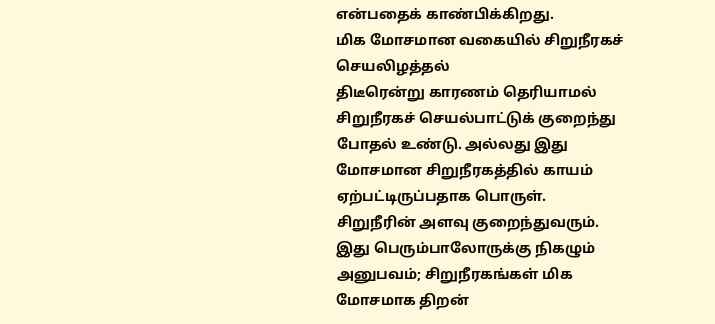என்பதைக் காண்பிக்கிறது.
மிக மோசமான வகையில் சிறுநீரகச் செயலிழத்தல்
திடீரென்று காரணம் தெரியாமல் சிறுநீரகச் செயல்பாட்டுக் குறைந்து போதல் உண்டு. அல்லது இது மோசமான சிறுநீரகத்தில் காயம் ஏற்பட்டிருப்பதாக பொருள். சிறுநீரின் அளவு குறைந்துவரும். இது பெரும்பாலோருக்கு நிகழும் அனுபவம்; சிறுநீரகங்கள் மிக மோசமாக திறன்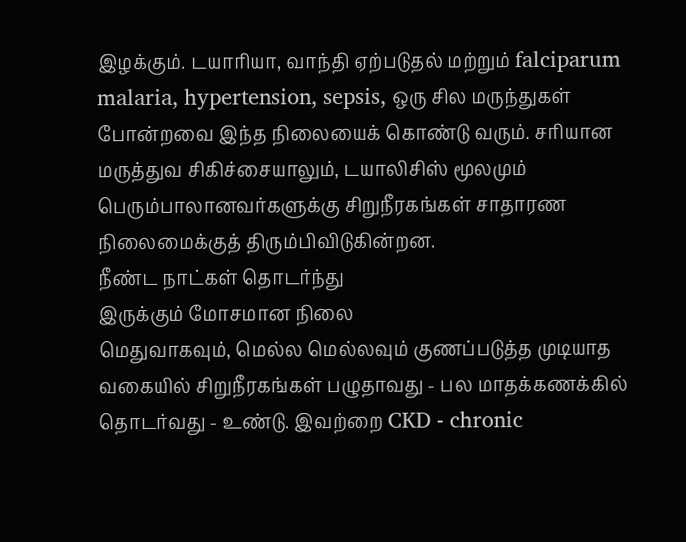இழக்கும். டயாரியா, வாந்தி ஏற்படுதல் மற்றும் falciparum malaria, hypertension, sepsis, ஒரு சில மருந்துகள் போன்றவை இந்த நிலையைக் கொண்டு வரும். சரியான மருத்துவ சிகிச்சையாலும், டயாலிசிஸ் மூலமும் பெரும்பாலானவர்களுக்கு சிறுநீரகங்கள் சாதாரண நிலைமைக்குத் திரும்பிவிடுகின்றன.
நீண்ட நாட்கள் தொடர்ந்து
இருக்கும் மோசமான நிலை
மெதுவாகவும், மெல்ல மெல்லவும் குணப்படுத்த முடியாத வகையில் சிறுநீரகங்கள் பழுதாவது - பல மாதக்கணக்கில் தொடர்வது - உண்டு. இவற்றை CKD - chronic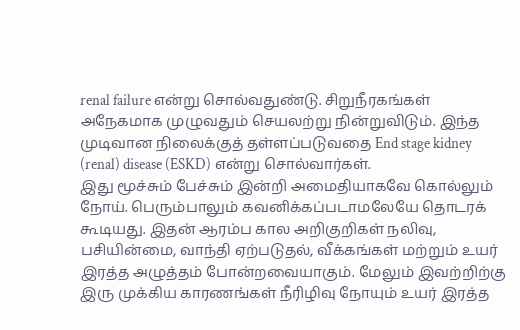renal failure என்று சொல்வதுண்டு. சிறுநீரகங்கள் அநேகமாக முழுவதும் செயலற்று நின்றுவிடும். இந்த முடிவான நிலைக்குத் தள்ளப்படுவதை End stage kidney (renal) disease (ESKD) என்று சொல்வார்கள்.
இது மூச்சும் பேச்சும் இன்றி அமைதியாகவே கொல்லும் நோய். பெரும்பாலும் கவனிக்கப்படாமலேயே தொடரக் கூடியது. இதன் ஆரம்ப கால அறிகுறிகள் நலிவு, பசியின்மை, வாந்தி ஏற்படுதல், வீக்கங்கள் மற்றும் உயர் இரத்த அழுத்தம் போன்றவையாகும். மேலும் இவற்றிற்கு இரு முக்கிய காரணங்கள் நீரிழிவு நோயும் உயர் இரத்த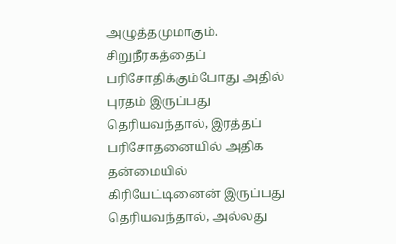அழுத்தமுமாகும்.
சிறுநீரகத்தைப் பரிசோதிக்கும்போது அதில் புரதம் இருப்பது தெரியவந்தால், இரத்தப் பரிசோதனையில் அதிக தன்மையில் கிரியேட்டினைன் இருப்பது தெரியவந்தால், அல்லது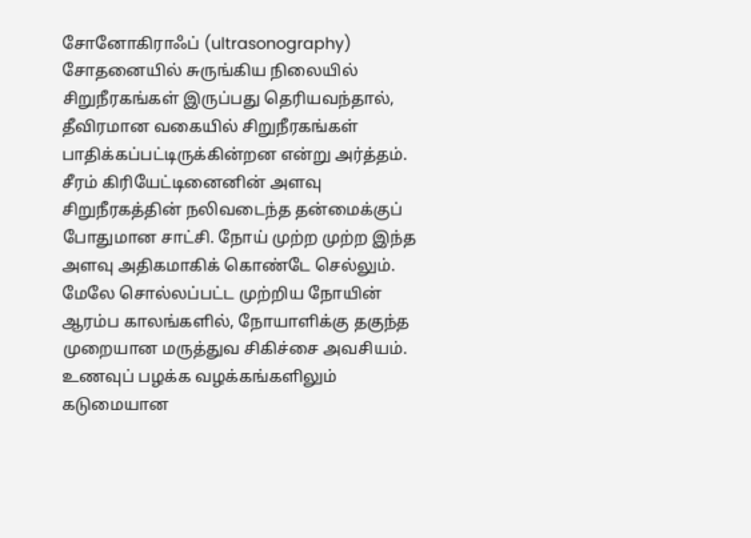சோனோகிராஃப் (ultrasonography) சோதனையில் சுருங்கிய நிலையில் சிறுநீரகங்கள் இருப்பது தெரியவந்தால், தீவிரமான வகையில் சிறுநீரகங்கள் பாதிக்கப்பட்டிருக்கின்றன என்று அர்த்தம். சீரம் கிரியேட்டினைனின் அளவு சிறுநீரகத்தின் நலிவடைந்த தன்மைக்குப் போதுமான சாட்சி. நோய் முற்ற முற்ற இந்த அளவு அதிகமாகிக் கொண்டே செல்லும்.
மேலே சொல்லப்பட்ட முற்றிய நோயின் ஆரம்ப காலங்களில், நோயாளிக்கு தகுந்த முறையான மருத்துவ சிகிச்சை அவசியம். உணவுப் பழக்க வழக்கங்களிலும் கடுமையான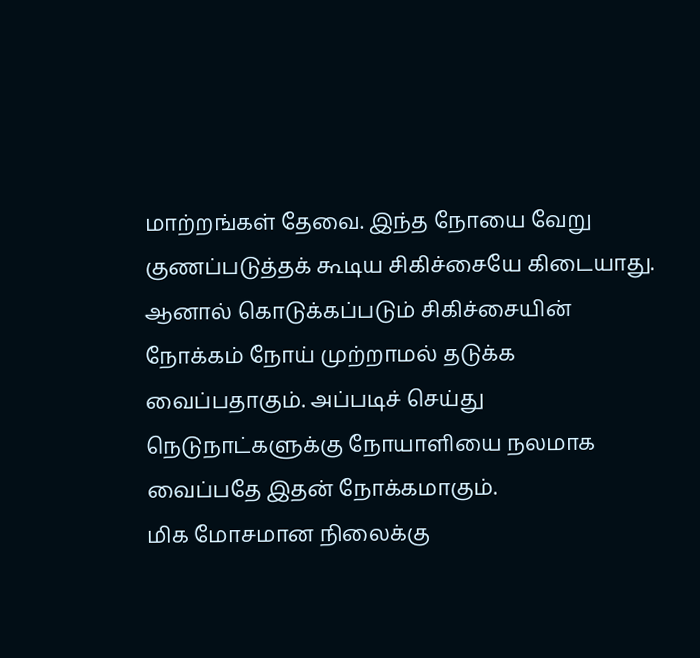மாற்றங்கள் தேவை. இந்த நோயை வேறு குணப்படுத்தக் கூடிய சிகிச்சையே கிடையாது. ஆனால் கொடுக்கப்படும் சிகிச்சையின் நோக்கம் நோய் முற்றாமல் தடுக்க வைப்பதாகும். அப்படிச் செய்து நெடுநாட்களுக்கு நோயாளியை நலமாக வைப்பதே இதன் நோக்கமாகும்.
மிக மோசமான நிலைக்கு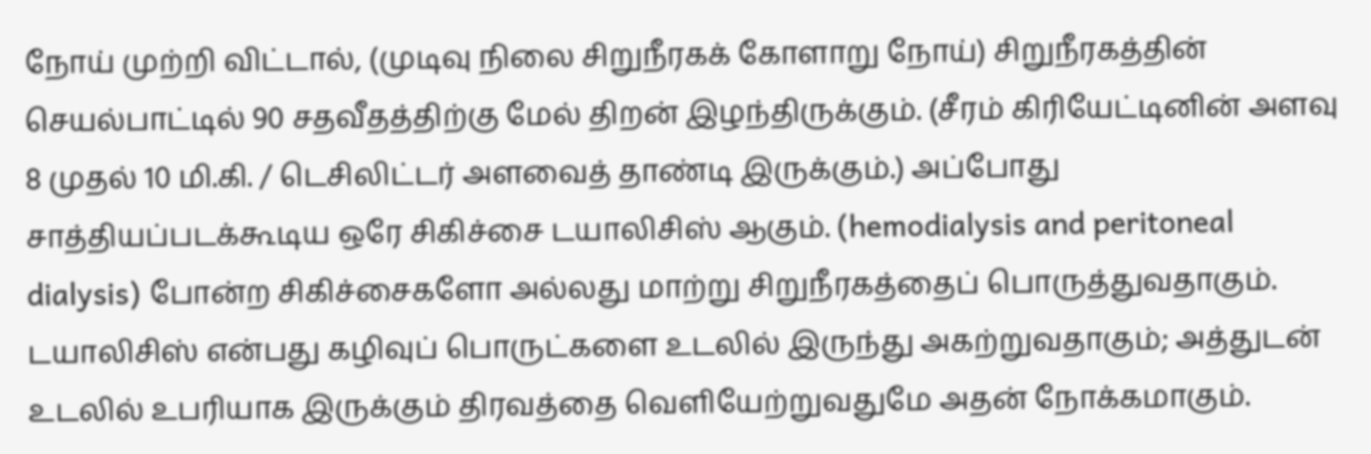நோய் முற்றி விட்டால், (முடிவு நிலை சிறுநீரகக் கோளாறு நோய்) சிறுநீரகத்தின் செயல்பாட்டில் 90 சதவீதத்திற்கு மேல் திறன் இழந்திருக்கும். (சீரம் கிரியேட்டினின் அளவு 8 முதல் 10 மி.கி. / டெசிலிட்டர் அளவைத் தாண்டி இருக்கும்.) அப்போது சாத்தியப்படக்கூடிய ஒரே சிகிச்சை டயாலிசிஸ் ஆகும். (hemodialysis and peritoneal dialysis) போன்ற சிகிச்சைகளோ அல்லது மாற்று சிறுநீரகத்தைப் பொருத்துவதாகும்.
டயாலிசிஸ் என்பது கழிவுப் பொருட்களை உடலில் இருந்து அகற்றுவதாகும்; அத்துடன் உடலில் உபரியாக இருக்கும் திரவத்தை வெளியேற்றுவதுமே அதன் நோக்கமாகும்.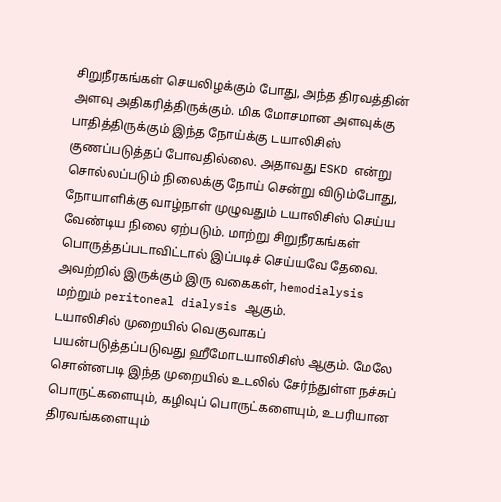சிறுநீரகங்கள் செயலிழக்கும் போது, அந்த திரவத்தின் அளவு அதிகரித்திருக்கும். மிக மோசமான அளவுக்கு பாதித்திருக்கும் இந்த நோய்க்கு டயாலிசிஸ் குணப்படுத்தப் போவதில்லை. அதாவது ESKD என்று சொல்லப்படும் நிலைக்கு நோய் சென்று விடும்போது, நோயாளிக்கு வாழ்நாள் முழுவதும் டயாலிசிஸ் செய்ய வேண்டிய நிலை ஏற்படும். மாற்று சிறுநீரகங்கள் பொருத்தப்படாவிட்டால் இப்படிச் செய்யவே தேவை. அவற்றில் இருக்கும் இரு வகைகள், hemodialysis மற்றும் peritoneal dialysis ஆகும்.
டயாலிசில் முறையில் வெகுவாகப் பயன்படுத்தப்படுவது ஹீமோடயாலிசிஸ் ஆகும். மேலே சொன்னபடி இந்த முறையில் உடலில் சேர்ந்துள்ள நச்சுப் பொருட்களையும், கழிவுப் பொருட்களையும், உபரியான திரவங்களையும்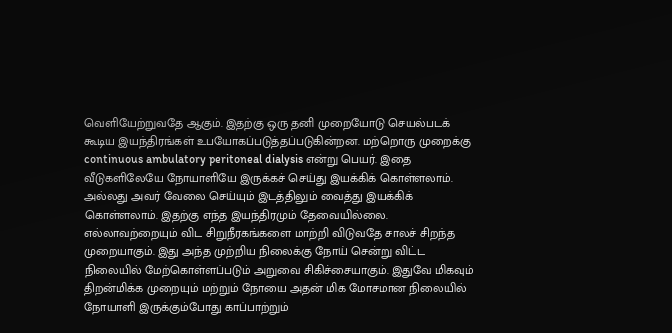வெளியேற்றுவதே ஆகும். இதற்கு ஒரு தனி முறையோடு செயல்படக் கூடிய இயந்திரங்கள் உபயோகப்படுத்தப்படுகின்றன. மற்றொரு முறைக்கு continuous ambulatory peritoneal dialysis என்று பெயர். இதை வீடுகளிலேயே நோயாளியே இருக்கச் செய்து இயக்கிக் கொள்ளலாம். அல்லது அவர் வேலை செய்யும் இடத்திலும் வைத்து இயக்கிக் கொள்ளலாம். இதற்கு எந்த இயந்திரமும் தேவையில்லை.
எல்லாவற்றையும் விட சிறுநீரகங்களை மாற்றி விடுவதே சாலச் சிறந்த முறையாகும். இது அந்த முற்றிய நிலைக்கு நோய் சென்று விட்ட நிலையில் மேற்கொள்ளப்படும் அறுவை சிகிச்சையாகும். இதுவே மிகவும் திறன்மிக்க முறையும் மற்றும் நோயை அதன் மிக மோசமான நிலையில் நோயாளி இருக்கும்போது காப்பாற்றும்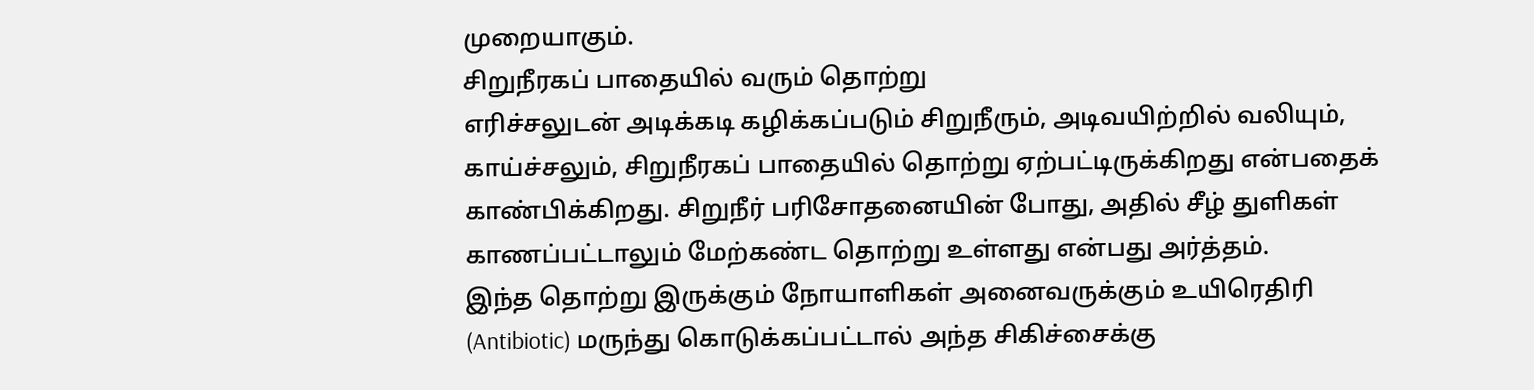முறையாகும்.
சிறுநீரகப் பாதையில் வரும் தொற்று
எரிச்சலுடன் அடிக்கடி கழிக்கப்படும் சிறுநீரும், அடிவயிற்றில் வலியும், காய்ச்சலும், சிறுநீரகப் பாதையில் தொற்று ஏற்பட்டிருக்கிறது என்பதைக் காண்பிக்கிறது. சிறுநீர் பரிசோதனையின் போது, அதில் சீழ் துளிகள் காணப்பட்டாலும் மேற்கண்ட தொற்று உள்ளது என்பது அர்த்தம்.
இந்த தொற்று இருக்கும் நோயாளிகள் அனைவருக்கும் உயிரெதிரி (Antibiotic) மருந்து கொடுக்கப்பட்டால் அந்த சிகிச்சைக்கு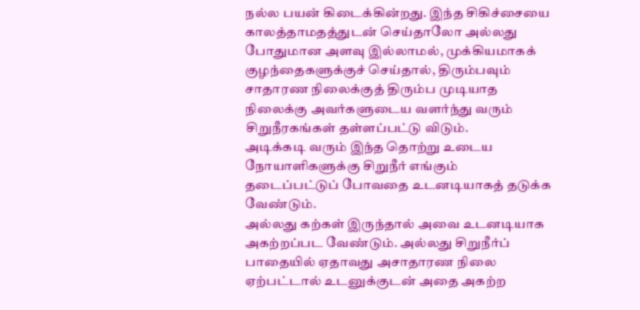நல்ல பயன் கிடைக்கின்றது. இந்த சிகிச்சையை காலத்தாமதத்துடன் செய்தாலோ அல்லது போதுமான அளவு இல்லாமல், முக்கியமாகக் குழந்தைகளுக்குச் செய்தால், திரும்பவும் சாதாரண நிலைக்குத் திரும்ப முடியாத நிலைக்கு அவர்களுடைய வளர்ந்து வரும் சிறுநீரகங்கள் தள்ளப்பட்டு விடும்.
அடிக்கடி வரும் இந்த தொற்று உடைய நோயாளிகளுக்கு சிறுநீர் எங்கும் தடைப்பட்டுப் போவதை உடனடியாகத் தடுக்க வேண்டும்.
அல்லது கற்கள் இருந்தால் அவை உடனடியாக அகற்றப்பட வேண்டும். அல்லது சிறுநீர்ப் பாதையில் ஏதாவது அசாதாரண நிலை ஏற்பட்டால் உடனுக்குடன் அதை அகற்ற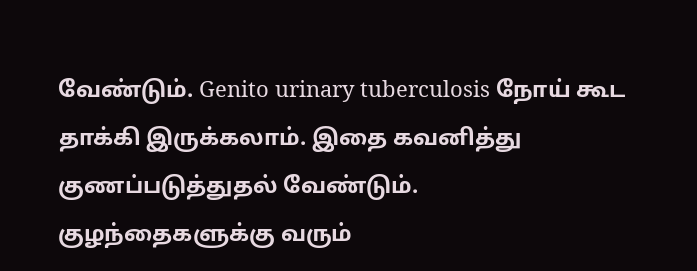வேண்டும். Genito urinary tuberculosis நோய் கூட தாக்கி இருக்கலாம். இதை கவனித்து குணப்படுத்துதல் வேண்டும்.
குழந்தைகளுக்கு வரும்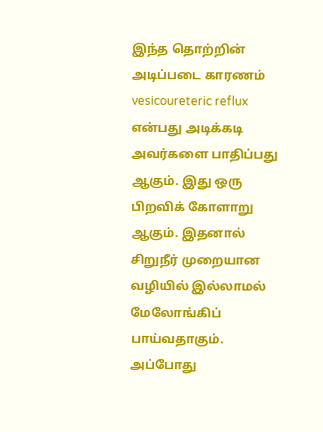இந்த தொற்றின் அடிப்படை காரணம் vesicoureteric reflux என்பது அடிக்கடி அவர்களை பாதிப்பது ஆகும். இது ஒரு பிறவிக் கோளாறு ஆகும். இதனால் சிறுநீர் முறையான வழியில் இல்லாமல் மேலோங்கிப் பாய்வதாகும். அப்போது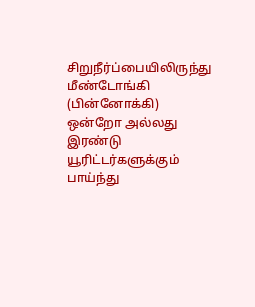சிறுநீர்ப்பையிலிருந்து மீண்டோங்கி (பின்னோக்கி) ஒன்றோ அல்லது இரண்டு யூரிட்டர்களுக்கும் பாய்ந்து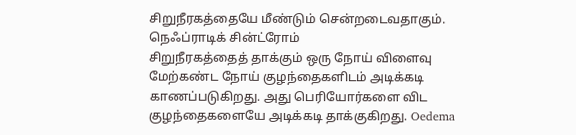சிறுநீரகத்தையே மீண்டும் சென்றடைவதாகும்.
நெஃப்ராடிக் சின்ட்ரோம்
சிறுநீரகத்தைத் தாக்கும் ஒரு நோய் விளைவு
மேற்கண்ட நோய் குழந்தைகளிடம் அடிக்கடி காணப்படுகிறது. அது பெரியோர்களை விட குழந்தைகளையே அடிக்கடி தாக்குகிறது. Oedema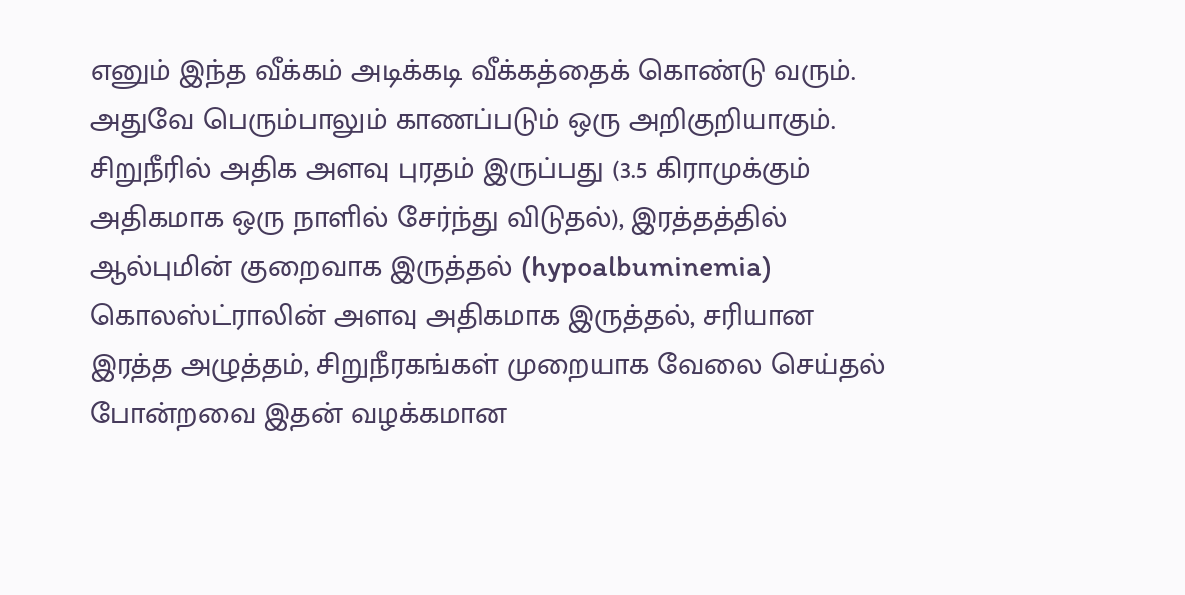எனும் இந்த வீக்கம் அடிக்கடி வீக்கத்தைக் கொண்டு வரும். அதுவே பெரும்பாலும் காணப்படும் ஒரு அறிகுறியாகும். சிறுநீரில் அதிக அளவு புரதம் இருப்பது (3.5 கிராமுக்கும் அதிகமாக ஒரு நாளில் சேர்ந்து விடுதல்), இரத்தத்தில் ஆல்புமின் குறைவாக இருத்தல் (hypoalbuminemia) கொலஸ்ட்ராலின் அளவு அதிகமாக இருத்தல், சரியான இரத்த அழுத்தம், சிறுநீரகங்கள் முறையாக வேலை செய்தல் போன்றவை இதன் வழக்கமான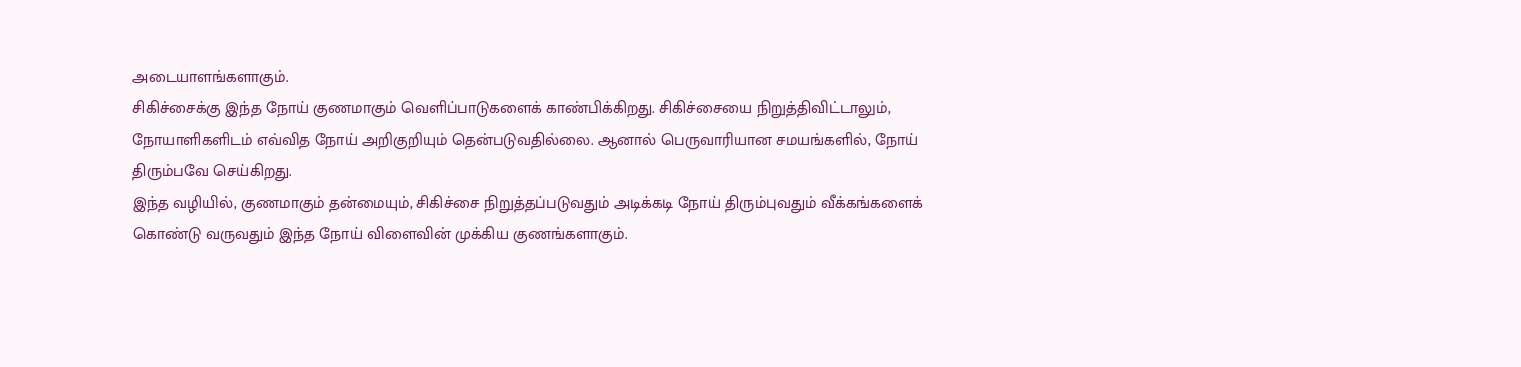அடையாளங்களாகும்.
சிகிச்சைக்கு இந்த நோய் குணமாகும் வெளிப்பாடுகளைக் காண்பிக்கிறது. சிகிச்சையை நிறுத்திவிட்டாலும், நோயாளிகளிடம் எவ்வித நோய் அறிகுறியும் தென்படுவதில்லை. ஆனால் பெருவாரியான சமயங்களில், நோய் திரும்பவே செய்கிறது.
இந்த வழியில், குணமாகும் தன்மையும், சிகிச்சை நிறுத்தப்படுவதும் அடிக்கடி நோய் திரும்புவதும் வீக்கங்களைக் கொண்டு வருவதும் இந்த நோய் விளைவின் முக்கிய குணங்களாகும்.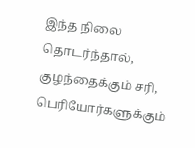இந்த நிலை தொடர்ந்தால், குழந்தைக்கும் சரி, பெரியோர்களுக்கும்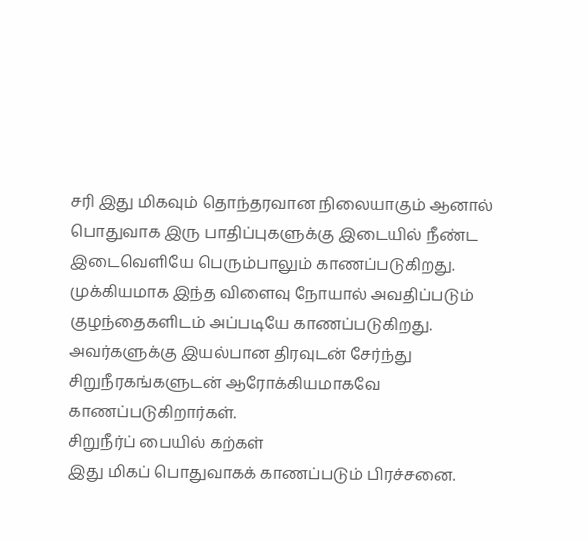சரி இது மிகவும் தொந்தரவான நிலையாகும் ஆனால் பொதுவாக இரு பாதிப்புகளுக்கு இடையில் நீண்ட இடைவெளியே பெரும்பாலும் காணப்படுகிறது. முக்கியமாக இந்த விளைவு நோயால் அவதிப்படும் குழந்தைகளிடம் அப்படியே காணப்படுகிறது. அவர்களுக்கு இயல்பான திரவுடன் சேர்ந்து சிறுநீரகங்களுடன் ஆரோக்கியமாகவே காணப்படுகிறார்கள்.
சிறுநீர்ப் பையில் கற்கள்
இது மிகப் பொதுவாகக் காணப்படும் பிரச்சனை.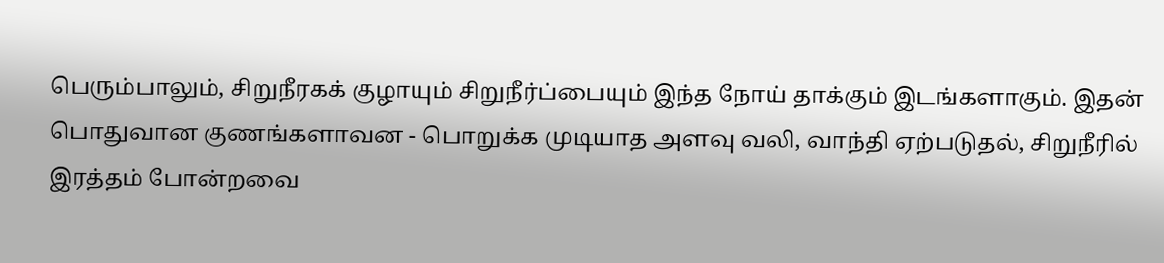பெரும்பாலும், சிறுநீரகக் குழாயும் சிறுநீர்ப்பையும் இந்த நோய் தாக்கும் இடங்களாகும். இதன் பொதுவான குணங்களாவன - பொறுக்க முடியாத அளவு வலி, வாந்தி ஏற்படுதல், சிறுநீரில் இரத்தம் போன்றவை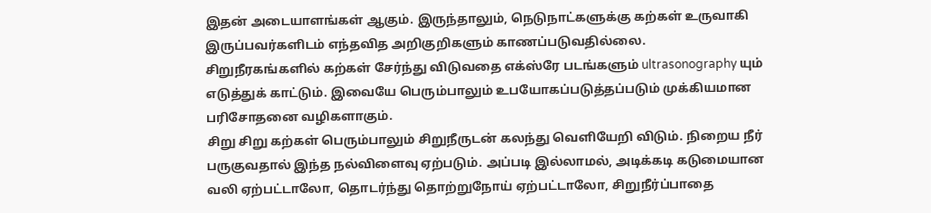இதன் அடையாளங்கள் ஆகும். இருந்தாலும், நெடுநாட்களுக்கு கற்கள் உருவாகி இருப்பவர்களிடம் எந்தவித அறிகுறிகளும் காணப்படுவதில்லை.
சிறுநீரகங்களில் கற்கள் சேர்ந்து விடுவதை எக்ஸ்ரே படங்களும் ultrasonography யும் எடுத்துக் காட்டும். இவையே பெரும்பாலும் உபயோகப்படுத்தப்படும் முக்கியமான பரிசோதனை வழிகளாகும்.
சிறு சிறு கற்கள் பெரும்பாலும் சிறுநீருடன் கலந்து வெளியேறி விடும். நிறைய நீர் பருகுவதால் இந்த நல்விளைவு ஏற்படும். அப்படி இல்லாமல், அடிக்கடி கடுமையான வலி ஏற்பட்டாலோ, தொடர்ந்து தொற்றுநோய் ஏற்பட்டாலோ, சிறுநீர்ப்பாதை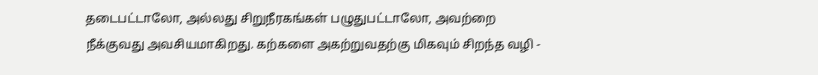தடைபட்டாலோ, அல்லது சிறுநீரகங்கள் பழுதுபட்டாலோ, அவற்றை நீக்குவது அவசியமாகிறது. கற்களை அகற்றுவதற்கு மிகவும் சிறந்த வழி -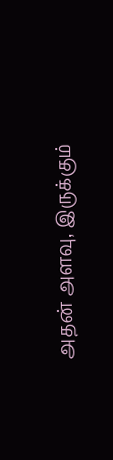அதன் அளவு, இருக்கும்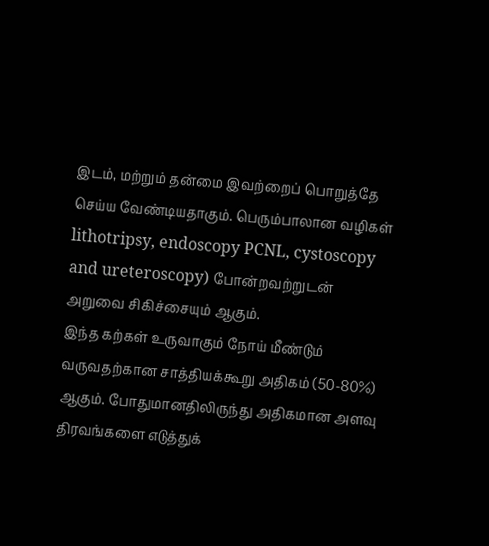இடம், மற்றும் தன்மை இவற்றைப் பொறுத்தே செய்ய வேண்டியதாகும். பெரும்பாலான வழிகள் lithotripsy, endoscopy PCNL, cystoscopy and ureteroscopy) போன்றவற்றுடன் அறுவை சிகிச்சையும் ஆகும்.
இந்த கற்கள் உருவாகும் நோய் மீண்டும் வருவதற்கான சாத்தியக்கூறு அதிகம் (50-80%) ஆகும். போதுமானதிலிருந்து அதிகமான அளவு திரவங்களை எடுத்துக்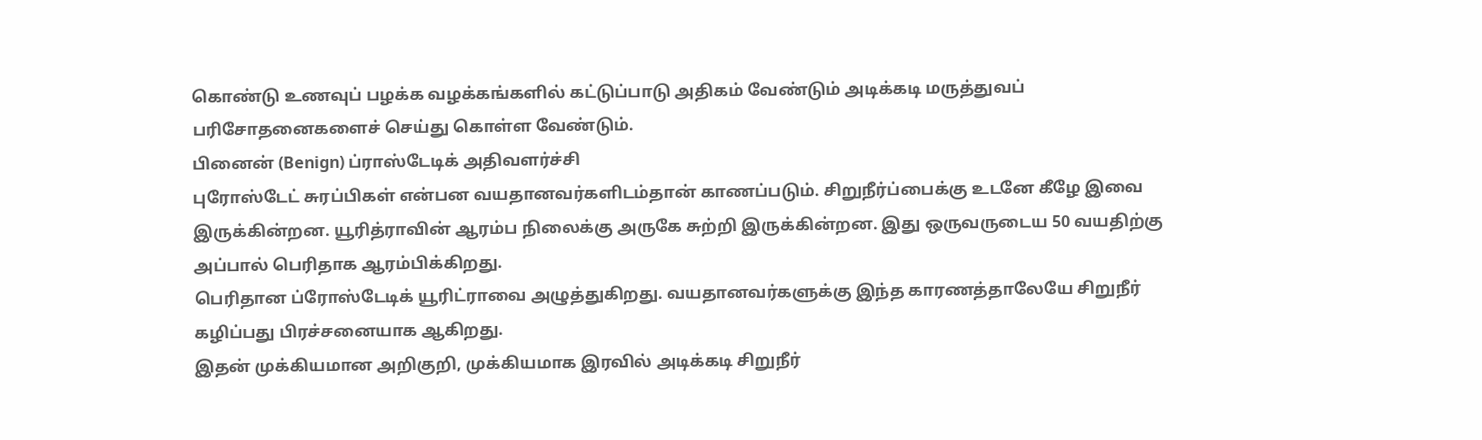கொண்டு உணவுப் பழக்க வழக்கங்களில் கட்டுப்பாடு அதிகம் வேண்டும் அடிக்கடி மருத்துவப் பரிசோதனைகளைச் செய்து கொள்ள வேண்டும்.
பினைன் (Benign) ப்ராஸ்டேடிக் அதிவளர்ச்சி
புரோஸ்டேட் சுரப்பிகள் என்பன வயதானவர்களிடம்தான் காணப்படும். சிறுநீர்ப்பைக்கு உடனே கீழே இவை இருக்கின்றன. யூரித்ராவின் ஆரம்ப நிலைக்கு அருகே சுற்றி இருக்கின்றன. இது ஒருவருடைய 50 வயதிற்கு அப்பால் பெரிதாக ஆரம்பிக்கிறது.
பெரிதான ப்ரோஸ்டேடிக் யூரிட்ராவை அழுத்துகிறது. வயதானவர்களுக்கு இந்த காரணத்தாலேயே சிறுநீர் கழிப்பது பிரச்சனையாக ஆகிறது.
இதன் முக்கியமான அறிகுறி, முக்கியமாக இரவில் அடிக்கடி சிறுநீர்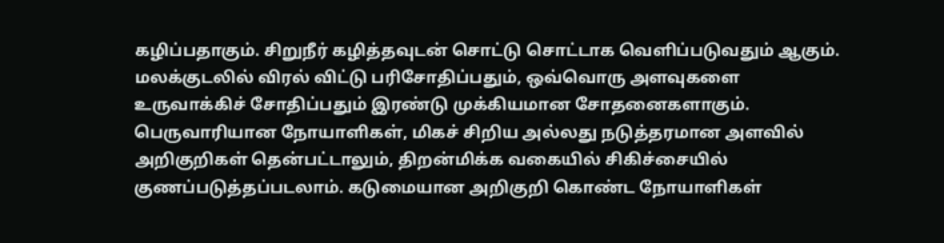கழிப்பதாகும். சிறுநீர் கழித்தவுடன் சொட்டு சொட்டாக வெளிப்படுவதும் ஆகும். மலக்குடலில் விரல் விட்டு பரிசோதிப்பதும், ஒவ்வொரு அளவுகளை உருவாக்கிச் சோதிப்பதும் இரண்டு முக்கியமான சோதனைகளாகும்.
பெருவாரியான நோயாளிகள், மிகச் சிறிய அல்லது நடுத்தரமான அளவில் அறிகுறிகள் தென்பட்டாலும், திறன்மிக்க வகையில் சிகிச்சையில் குணப்படுத்தப்படலாம். கடுமையான அறிகுறி கொண்ட நோயாளிகள்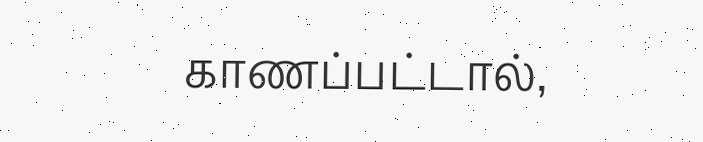காணப்பட்டால்,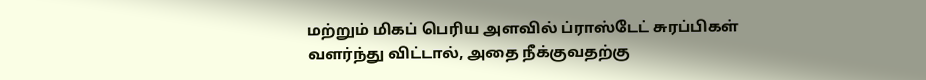மற்றும் மிகப் பெரிய அளவில் ப்ராஸ்டேட் சுரப்பிகள் வளர்ந்து விட்டால், அதை நீக்குவதற்கு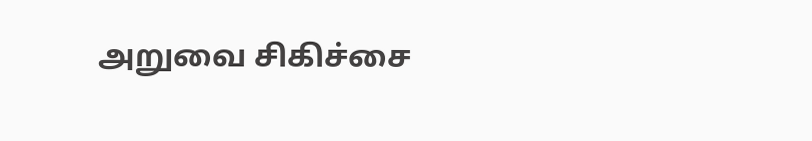அறுவை சிகிச்சை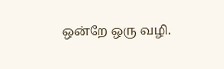ஒன்றே ஒரு வழி.